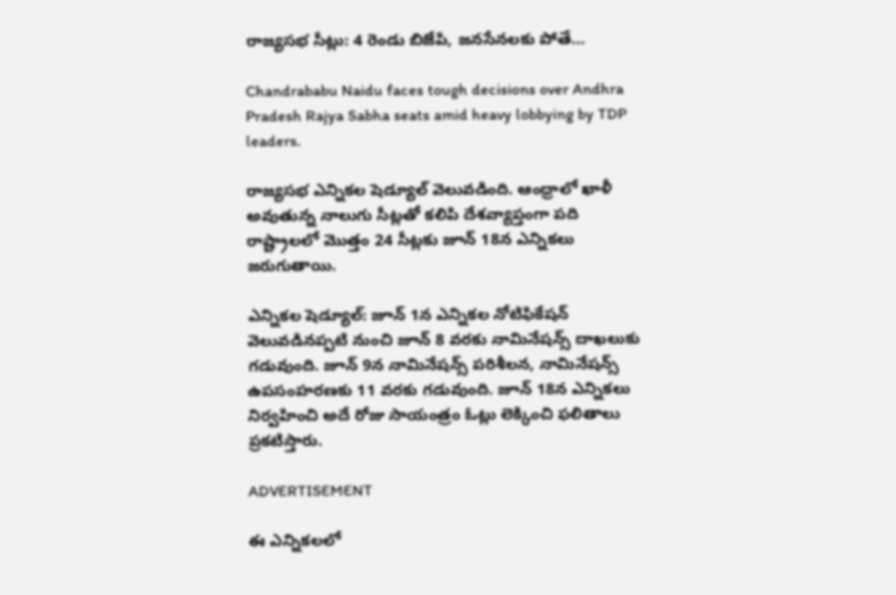రాజ్యసభ సీట్లు: 4 రెండు బిజేపి, జనసేనలకు పోతే…

Chandrababu Naidu faces tough decisions over Andhra Pradesh Rajya Sabha seats amid heavy lobbying by TDP leaders.

రాజ్యసభ ఎన్నికల షెడ్యూల్ వెలువడింది. ఆంధ్రాలో ఖాళీ అవుతున్న నాలుగు సీట్లతో కలిపి దేశవ్యాప్తంగా పది రాష్ట్రాలలో మొత్తం 24 సీట్లకు జూన్‌ 18న ఎన్నికలు జరుగుతాయి.

ఎన్నికల షెడ్యూల్: జూన్‌ 1న ఎన్నికల నోటిఫికేషన్ వెలువడినప్పటి నుంచి జూన్‌ 8 వరకు నామినేషన్స్ దాఖలుకు గడువుంది. జూన్‌ 9న నామినేషన్స్ పరిశీలన, నామినేషన్స్ ఉపసంహరణకు 11 వరకు గడువుంది. జూన్‌ 18న ఎన్నికలు నిర్వహించి అదే రోజు సాయంత్రం ఓట్లు లెక్కించి ఫలితాలు ప్రకటిస్తారు.

ADVERTISEMENT

ఈ ఎన్నికలలో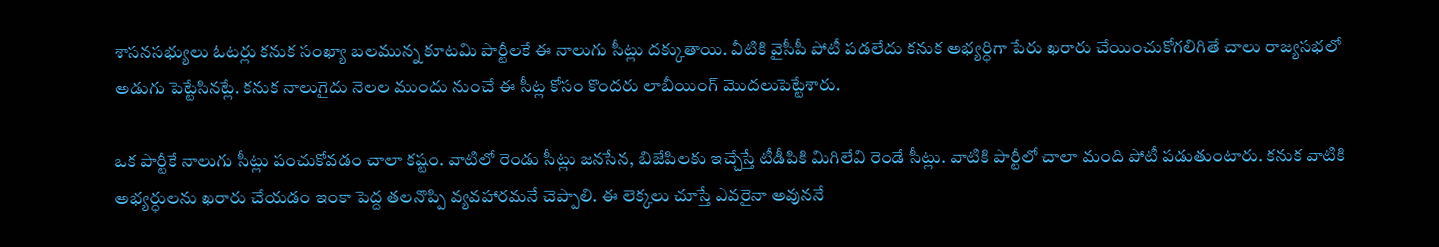శాసనసభ్యులు ఓటర్లు కనుక సంఖ్యా బలమున్న కూటమి పార్టీలకే ఈ నాలుగు సీట్లు దక్కుతాయి. వీటికి వైసీపీ పోటీ పడలేదు కనుక అభ్యర్ధిగా పేరు ఖరారు చేయించుకోగలిగితే చాలు రాజ్యసభలో అడుగు పెట్టేసినట్లే. కనుక నాలుగైదు నెలల ముందు నుంచే ఈ సీట్ల కోసం కొందరు లాబీయింగ్ మొదలుపెట్టేశారు.

ఒక పార్టీకే నాలుగు సీట్లు పంచుకోవడం చాలా కష్టం. వాటిలో రెండు సీట్లు జనసేన, బిజేపిలకు ఇచ్చేస్తే టీడీపికి మిగిలేవి రెండే సీట్లు. వాటికి పార్టీలో చాలా మంది పోటీ పడుతుంటారు. కనుక వాటికి అభ్యర్ధులను ఖరారు చేయడం ఇంకా పెద్ద తలనొప్పి వ్యవహారమనే చెప్పాలి. ఈ లెక్కలు చూస్తే ఎవరైనా అవుననే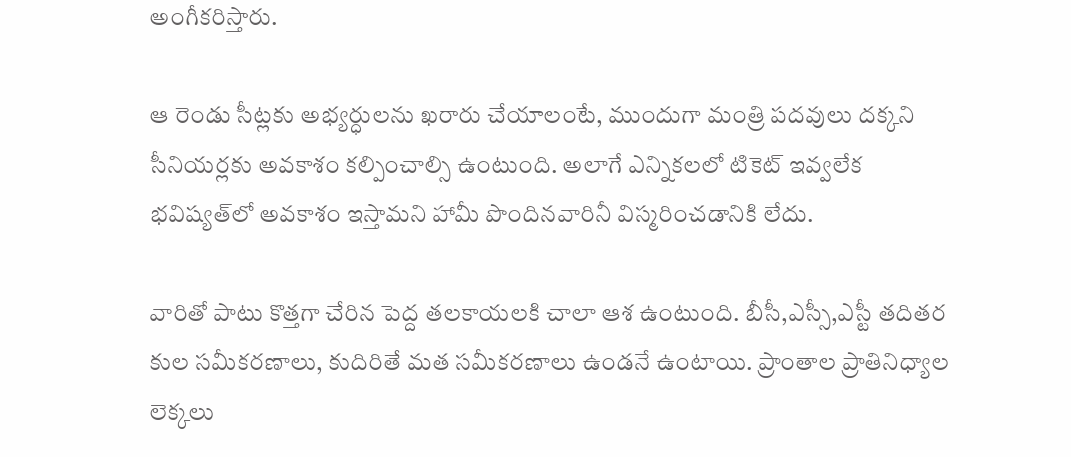అంగీకరిస్తారు.

ఆ రెండు సీట్లకు అభ్యర్ధులను ఖరారు చేయాలంటే, ముందుగా మంత్రి పదవులు దక్కని సీనియర్లకు అవకాశం కల్పించాల్సి ఉంటుంది. అలాగే ఎన్నికలలో టికెట్ ఇవ్వలేక భవిష్యత్‌లో అవకాశం ఇస్తామని హామీ పొందినవారినీ విస్మరించడానికి లేదు.

వారితో పాటు కొత్తగా చేరిన పెద్ద తలకాయలకి చాలా ఆశ ఉంటుంది. బీసీ,ఎస్సీ,ఎస్టీ తదితర కుల సమీకరణాలు, కుదిరితే మత సమీకరణాలు ఉండనే ఉంటాయి. ప్రాంతాల ప్రాతినిధ్యాల లెక్కలు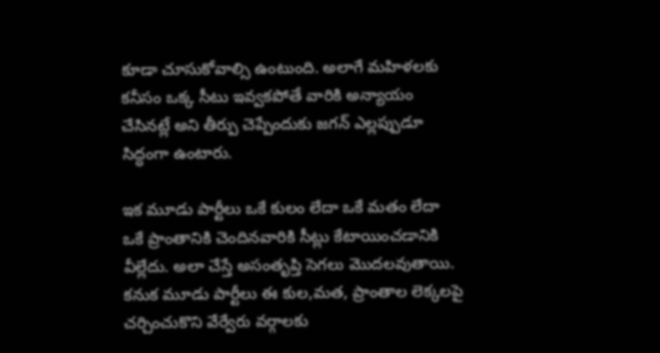కూడా చూసుకోవాల్సి ఉంటుంది. అలాగే మహిళలకు కనీసం ఒక్క సీటు ఇవ్వకపోతే వారికి అన్యాయం చేసినట్లే అని తీర్పు చెప్పేందుకు జగన్‌ ఎల్లప్పుడూ సిద్ధంగా ఉంటారు.

ఇక మూడు పార్టీలు ఒకే కులం లేదా ఒకే మతం లేదా ఒకే ప్రాంతానికి చెందినవారికి సీట్లు కేటాయించడానికి వీల్లేదు. అలా చేస్తే అసంతృప్తి సెగలు మొదలవుతాయి. కనుక మూడు పార్టీలు ఈ కుల,మత, ప్రాంతాల లెక్కలపై చర్చించుకొని వేర్వేరు వర్గాలకు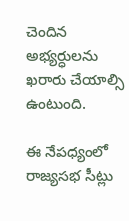చెందిన అభ్యర్ధులను ఖరారు చేయాల్సి ఉంటుంది.

ఈ నేపధ్యంలో రాజ్యసభ సీట్లు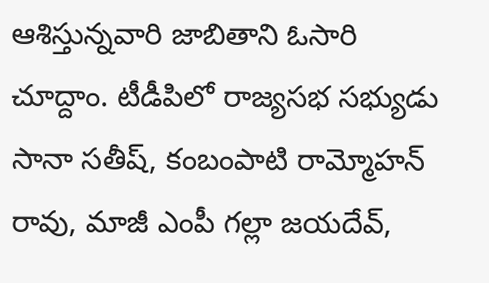ఆశిస్తున్నవారి జాబితాని ఓసారి చూద్దాం. టీడీపిలో రాజ్యసభ సభ్యుడు సానా సతీష్, కంబంపాటి రామ్మోహన్ రావు, మాజీ ఎంపీ గల్లా జయదేవ్,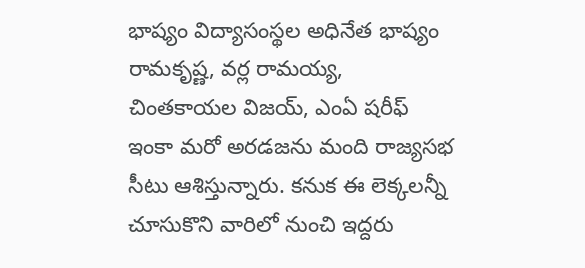భాష్యం విద్యాసంస్థల అధినేత భాష్యం రామకృష్ణ, వర్ల రామయ్య, చింతకాయల విజయ్‌, ఎంఏ షరీఫ్ ఇంకా మరో అరడజను మంది రాజ్యసభ సీటు ఆశిస్తున్నారు. కనుక ఈ లెక్కలన్నీ చూసుకొని వారిలో నుంచి ఇద్దరు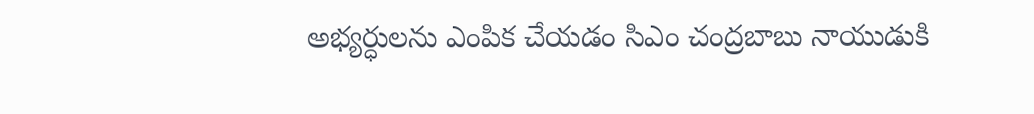అభ్యర్ధులను ఎంపిక చేయడం సిఎం చంద్రబాబు నాయుడుకి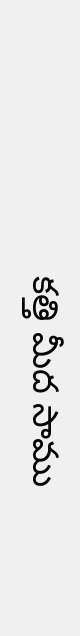కత్తి మీద సాము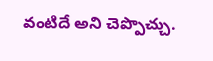వంటిదే అని చెప్పొచ్చు.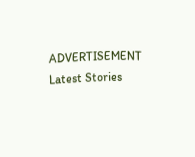ADVERTISEMENT
Latest Stories